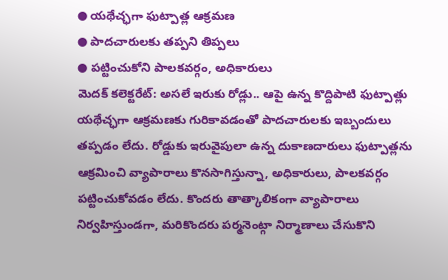● యథేచ్ఛగా ఫుట్పాత్ల ఆక్రమణ
● పాదచారులకు తప్పని తిప్పలు
● పట్టించుకోని పాలకవర్గం, అధికారులు
మెదక్ కలెక్టరేట్: అసలే ఇరుకు రోడ్లు.. ఆపై ఉన్న కొద్దిపాటి ఫుట్పాత్లు యథేచ్ఛగా ఆక్రమణకు గురికావడంతో పాదచారులకు ఇబ్బందులు తప్పడం లేదు. రోడ్డుకు ఇరువైపులా ఉన్న దుకాణదారులు ఫుట్పాత్లను ఆక్రమించి వ్యాపారాలు కొనసాగిస్తున్నా, అధికారులు, పాలకవర్గం పట్టించుకోవడం లేదు. కొందరు తాత్కాలికంగా వ్యాపారాలు నిర్వహిస్తుండగా, మరికొందరు పర్మనెంట్గా నిర్మాణాలు చేసుకొని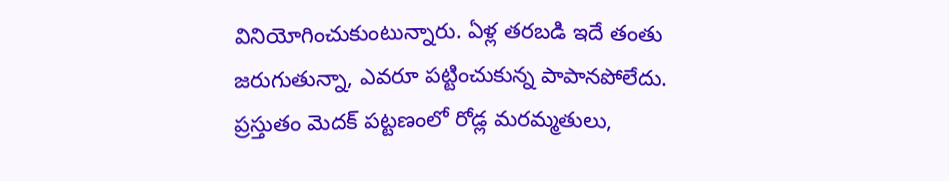వినియోగించుకుంటున్నారు. ఏళ్ల తరబడి ఇదే తంతు జరుగుతున్నా, ఎవరూ పట్టించుకున్న పాపానపోలేదు. ప్రస్తుతం మెదక్ పట్టణంలో రోడ్ల మరమ్మతులు,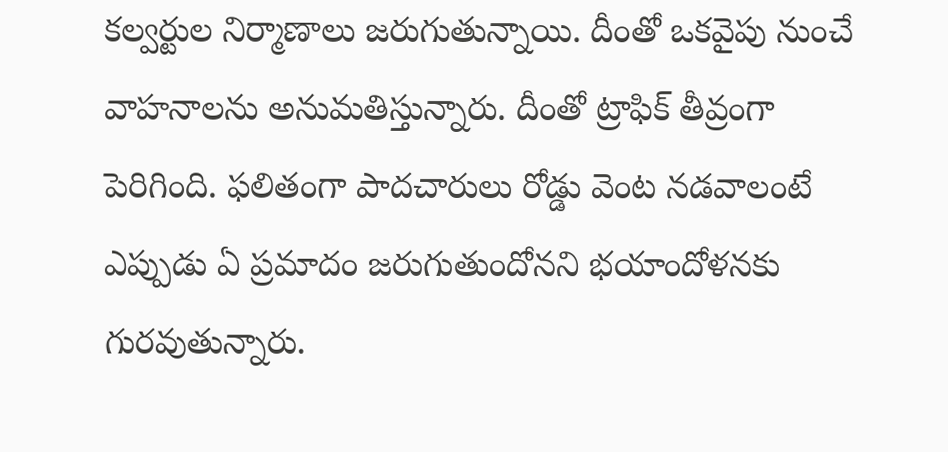కల్వర్టుల నిర్మాణాలు జరుగుతున్నాయి. దీంతో ఒకవైపు నుంచే వాహనాలను అనుమతిస్తున్నారు. దీంతో ట్రాఫిక్ తీవ్రంగా పెరిగింది. ఫలితంగా పాదచారులు రోడ్డు వెంట నడవాలంటే ఎప్పుడు ఏ ప్రమాదం జరుగుతుందోనని భయాందోళనకు గురవుతున్నారు.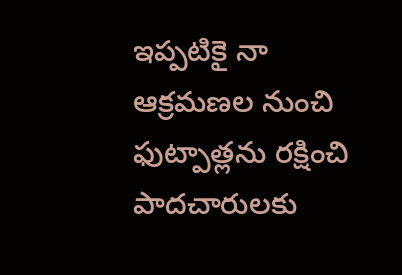ఇప్పటికై నా ఆక్రమణల నుంచి ఫుట్పాత్లను రక్షించి పాదచారులకు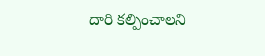దారి కల్పించాలని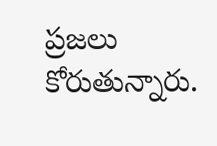ప్రజలు కోరుతున్నారు.